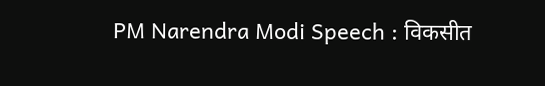PM Narendra Modi Speech : विकसीत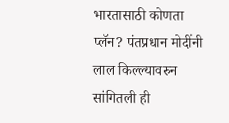भारतासाठी कोणता प्लॅन? पंतप्रधान मोदींनी लाल किल्ल्यावरुन सांगितली ही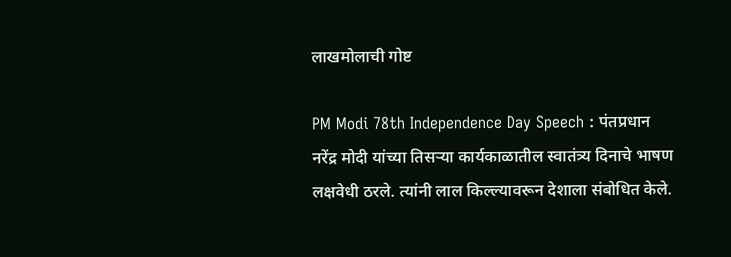लाखमोलाची गोष्ट

PM Modi 78th Independence Day Speech : पंतप्रधान नरेंद्र मोदी यांच्या तिसऱ्या कार्यकाळातील स्वातंत्र्य दिनाचे भाषण लक्षवेधी ठरले. त्यांनी लाल किल्ल्यावरून देशाला संबोधित केले.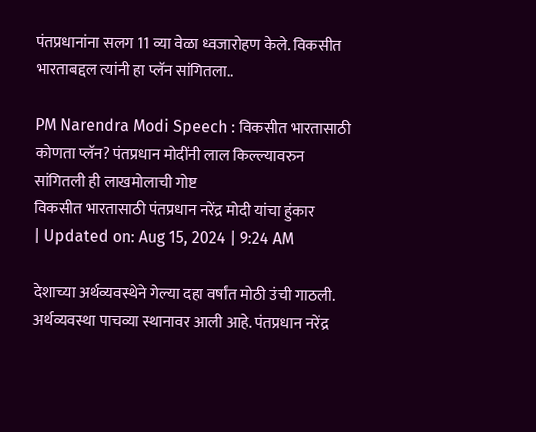पंतप्रधानांना सलग 11 व्या वेळा ध्वजारोहण केले. विकसीत भारताबद्दल त्यांनी हा प्लॅन सांगितला..

PM Narendra Modi Speech : विकसीत भारतासाठी कोणता प्लॅन? पंतप्रधान मोदींनी लाल किल्ल्यावरुन सांगितली ही लाखमोलाची गोष्ट
विकसीत भारतासाठी पंतप्रधान नरेंद्र मोदी यांचा हुंकार
| Updated on: Aug 15, 2024 | 9:24 AM

देशाच्या अर्थव्यवस्थेने गेल्या दहा वर्षांत मोठी उंची गाठली. अर्थव्यवस्था पाचव्या स्थानावर आली आहे. पंतप्रधान नरेंद्र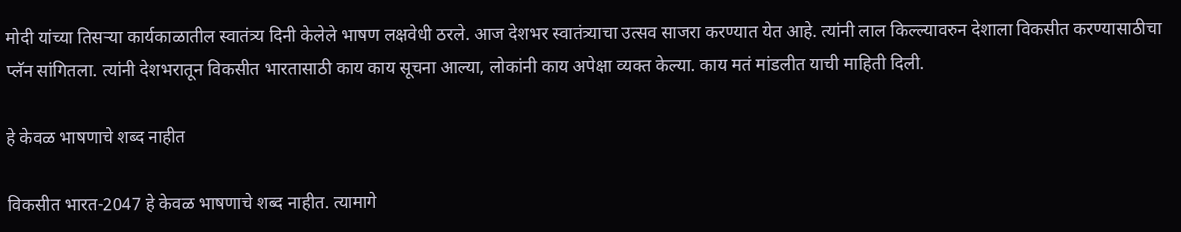मोदी यांच्या तिसऱ्या कार्यकाळातील स्वातंत्र्य दिनी केलेले भाषण लक्षवेधी ठरले. आज देशभर स्वातंत्र्याचा उत्सव साजरा करण्यात येत आहे. त्यांनी लाल किल्ल्यावरुन देशाला विकसीत करण्यासाठीचा प्लॅन सांगितला. त्यांनी देशभरातून विकसीत भारतासाठी काय काय सूचना आल्या, लोकांनी काय अपेक्षा व्यक्त केल्या. काय मतं मांडलीत याची माहिती दिली.

हे केवळ भाषणाचे शब्द नाहीत

विकसीत भारत-2047 हे केवळ भाषणाचे शब्द नाहीत. त्यामागे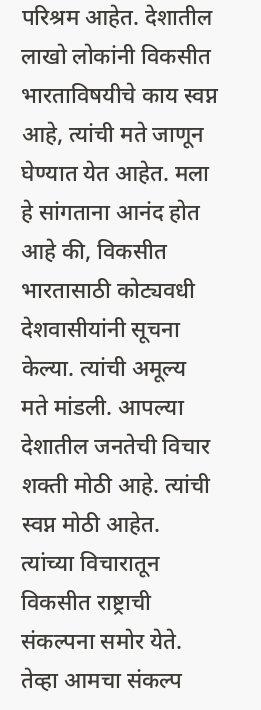परिश्रम आहेत. देशातील लाखो लोकांनी विकसीत भारताविषयीचे काय स्वप्न आहे, त्यांची मते जाणून घेण्यात येत आहेत. मला हे सांगताना आनंद होत आहे की, विकसीत भारतासाठी कोट्यवधी देशवासीयांनी सूचना केल्या. त्यांची अमूल्य मते मांडली. आपल्या देशातील जनतेची विचार शक्ती मोठी आहे. त्यांची स्वप्न मोठी आहेत. त्यांच्या विचारातून विकसीत राष्ट्राची संकल्पना समोर येते. तेव्हा आमचा संकल्प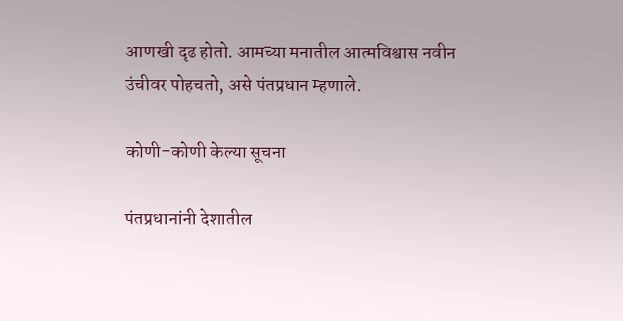आणखी दृढ होतो. आमच्या मनातील आत्मविश्वास नवीन उंचीवर पोहचतो, असे पंतप्रधान म्हणाले.

कोणी-कोणी केल्या सूचना

पंतप्रधानांनी देशातील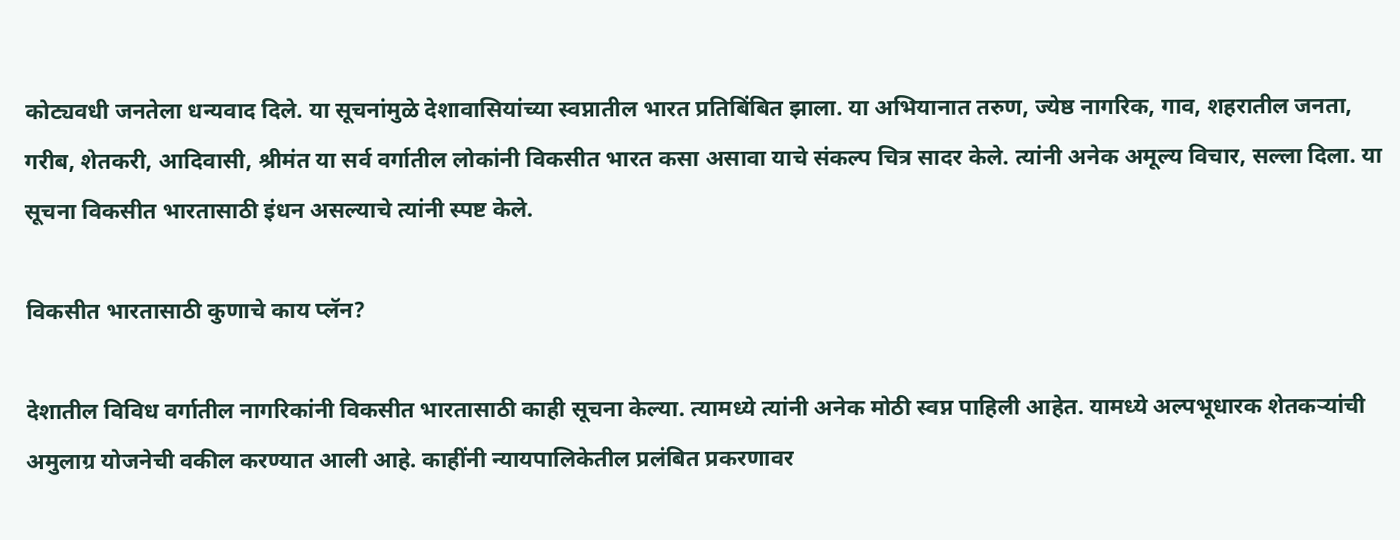कोट्यवधी जनतेला धन्यवाद दिले. या सूचनांमुळे देशावासियांच्या स्वप्नातील भारत प्रतिबिंबित झाला. या अभियानात तरुण, ज्येष्ठ नागरिक, गाव, शहरातील जनता, गरीब, शेतकरी, आदिवासी, श्रीमंत या सर्व वर्गातील लोकांनी विकसीत भारत कसा असावा याचे संकल्प चित्र सादर केले. त्यांनी अनेक अमूल्य विचार, सल्ला दिला. या सूचना विकसीत भारतासाठी इंधन असल्याचे त्यांनी स्पष्ट केले.

विकसीत भारतासाठी कुणाचे काय प्लॅन?

देशातील विविध वर्गातील नागरिकांनी विकसीत भारतासाठी काही सूचना केल्या. त्यामध्ये त्यांनी अनेक मोठी स्वप्न पाहिली आहेत. यामध्ये अल्पभूधारक शेतकऱ्यांची अमुलाग्र योजनेची वकील करण्यात आली आहे. काहींनी न्यायपालिकेतील प्रलंबित प्रकरणावर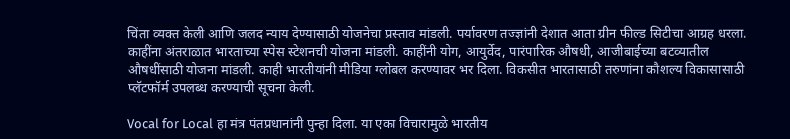चिंता व्यक्त केली आणि जलद न्याय देण्यासाठी योजनेचा प्रस्ताव मांडली. पर्यावरण तज्ज्ञांनी देशात आता ग्रीन फील्ड सिटीचा आग्रह धरला. काहींना अंतराळात भारताच्या स्पेस स्टेशनची योजना मांडली. काहींनी योग, आयुर्वेद, पारंपारिक औषधी, आजीबाईच्या बटव्यातील औषधींसाठी योजना मांडली. काही भारतीयांनी मीडिया ग्लोबल करण्यावर भर दिला. विकसीत भारतासाठी तरुणांना कौशल्य विकासासाठी प्लॅटफॉर्म उपलब्ध करण्याची सूचना केली.

Vocal for Local हा मंत्र पंतप्रधानांनी पुन्हा दिला. या एका विचारामुळे भारतीय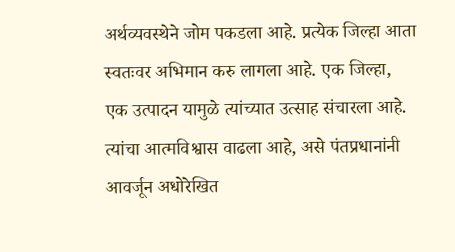अर्थव्यवस्थेने जोम पकडला आहे. प्रत्येक जिल्हा आता स्वतःवर अभिमान करु लागला आहे. एक जिल्हा, एक उत्पादन यामुळे त्यांच्यात उत्साह संचारला आहे. त्यांचा आत्मविश्वास वाढला आहे, असे पंतप्रधानांनी आवर्जून अधोरेखित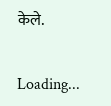केले.

Loading...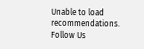Unable to load recommendations.
Follow Us